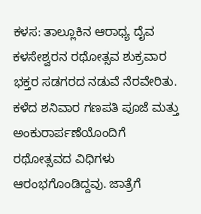ಕಳಸ: ತಾಲ್ಲೂಕಿನ ಆರಾಧ್ಯ ದೈವ ಕಳಸೇಶ್ವರನ ರಥೋತ್ಸವ ಶುಕ್ರವಾರ ಭಕ್ತರ ಸಡಗರದ ನಡುವೆ ನೆರವೇರಿತು.
ಕಳೆದ ಶನಿವಾರ ಗಣಪತಿ ಪೂಜೆ ಮತ್ತು ಅಂಕುರಾರ್ಪಣೆಯೊಂದಿಗೆ ರಥೋತ್ಸವದ ವಿಧಿಗಳು ಆರಂಭಗೊಂಡಿದ್ದವು. ಜಾತ್ರೆಗೆ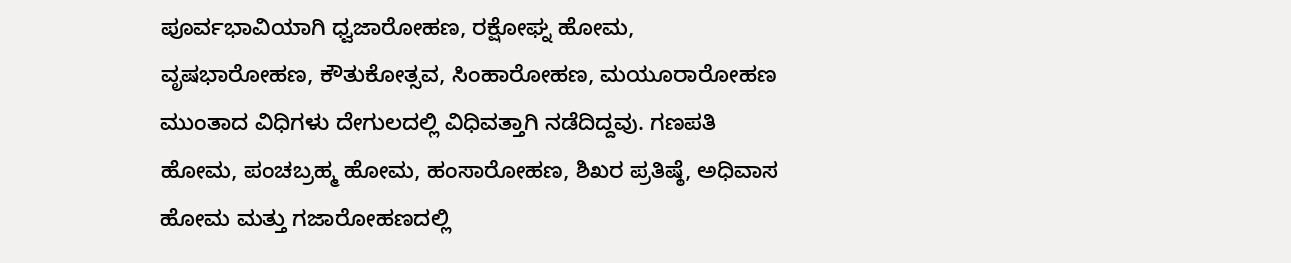ಪೂರ್ವಭಾವಿಯಾಗಿ ಧ್ವಜಾರೋಹಣ, ರಕ್ಷೋಘ್ನ ಹೋಮ, ವೃಷಭಾರೋಹಣ, ಕೌತುಕೋತ್ಸವ, ಸಿಂಹಾರೋಹಣ, ಮಯೂರಾರೋಹಣ ಮುಂತಾದ ವಿಧಿಗಳು ದೇಗುಲದಲ್ಲಿ ವಿಧಿವತ್ತಾಗಿ ನಡೆದಿದ್ದವು. ಗಣಪತಿ ಹೋಮ, ಪಂಚಬ್ರಹ್ಮ ಹೋಮ, ಹಂಸಾರೋಹಣ, ಶಿಖರ ಪ್ರತಿಷ್ಠೆ, ಅಧಿವಾಸ ಹೋಮ ಮತ್ತು ಗಜಾರೋಹಣದಲ್ಲಿ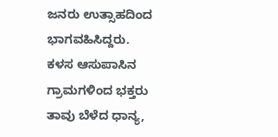ಜನರು ಉತ್ಸಾಹದಿಂದ ಭಾಗವಹಿಸಿದ್ದರು.
ಕಳಸ ಆಸುಪಾಸಿನ ಗ್ರಾಮಗಳಿಂದ ಭಕ್ತರು ತಾವು ಬೆಳೆದ ಧಾನ್ಯ,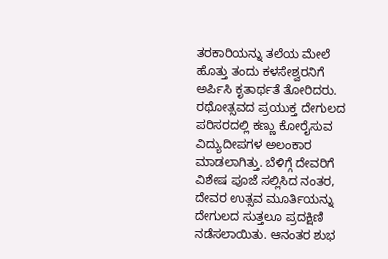ತರಕಾರಿಯನ್ನು ತಲೆಯ ಮೇಲೆ ಹೊತ್ತು ತಂದು ಕಳಸೇಶ್ವರನಿಗೆ ಅರ್ಪಿಸಿ ಕೃತಾರ್ಥತೆ ತೋರಿದರು.
ರಥೋತ್ಸವದ ಪ್ರಯುಕ್ತ ದೇಗುಲದ ಪರಿಸರದಲ್ಲಿ ಕಣ್ಣು ಕೋರೈಸುವ ವಿದ್ಯುದೀಪಗಳ ಅಲಂಕಾರ ಮಾಡಲಾಗಿತ್ತು. ಬೆಳಿಗ್ಗೆ ದೇವರಿಗೆ ವಿಶೇಷ ಪೂಜೆ ಸಲ್ಲಿಸಿದ ನಂತರ, ದೇವರ ಉತ್ಸವ ಮೂರ್ತಿಯನ್ನು ದೇಗುಲದ ಸುತ್ತಲೂ ಪ್ರದಕ್ಷಿಣಿ ನಡೆಸಲಾಯಿತು. ಆನಂತರ ಶುಭ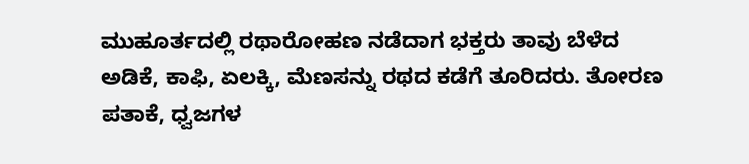ಮುಹೂರ್ತದಲ್ಲಿ ರಥಾರೋಹಣ ನಡೆದಾಗ ಭಕ್ತರು ತಾವು ಬೆಳೆದ ಅಡಿಕೆ, ಕಾಫಿ, ಏಲಕ್ಕಿ, ಮೆಣಸನ್ನು ರಥದ ಕಡೆಗೆ ತೂರಿದರು. ತೋರಣ ಪತಾಕೆ, ಧ್ವಜಗಳ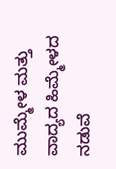ಮುಮ್ಮೇಳ ಮತ್ತು ವಾದ್ಯದ ಹಿಮ್ಮೇಳದ ನಡುವೆ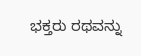ಭಕ್ತರು ರಥವನ್ನು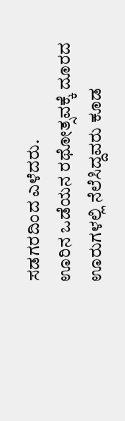ಸಡಗರದಿಂದ ಎಳೆದರು.
ಊರಿನ ಒಡೆಯನ ರಥೋತ್ಸವಕ್ಕೆ ದೂರದ ಊರುಗಳಲ್ಲಿ ನೆಲೆಸಿದ್ದವರು ಕೂಡ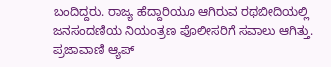ಬಂದಿದ್ದರು. ರಾಜ್ಯ ಹೆದ್ದಾರಿಯೂ ಆಗಿರುವ ರಥಬೀದಿಯಲ್ಲಿ ಜನಸಂದಣಿಯ ನಿಯಂತ್ರಣ ಪೊಲೀಸರಿಗೆ ಸವಾಲು ಆಗಿತ್ತು.
ಪ್ರಜಾವಾಣಿ ಆ್ಯಪ್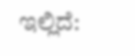ಇಲ್ಲಿದೆ: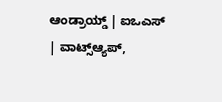ಆಂಡ್ರಾಯ್ಡ್ | ಐಒಎಸ್ | ವಾಟ್ಸ್ಆ್ಯಪ್,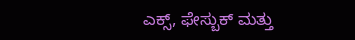ಎಕ್ಸ್, ಫೇಸ್ಬುಕ್ ಮತ್ತು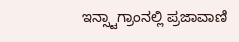ಇನ್ಸ್ಟಾಗ್ರಾಂನಲ್ಲಿ ಪ್ರಜಾವಾಣಿ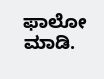ಫಾಲೋ ಮಾಡಿ.